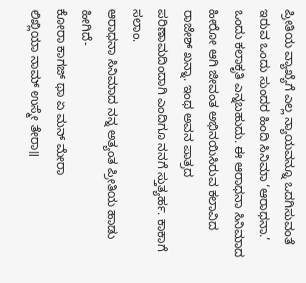ಪ್ರೀತಿಯ ವ್ಯಾಖ್ಯೆಗೆ ಎಲ್ಲ ನ್ಯಾಯವನ್ನೂ ಒದಗಿಸುವಂತೆ ಇರುವ ಒಂದು ಸುಂದರ ಹಿಂದಿ ಸಿನಿಮಾ ‘ಆರಾಧನಾ.’ ಒಂದು ಕಲಾಕೃತಿ ಎನ್ನಬಹುದು. ಈ ಆರಾಧನಾ ಸಿನಿಮಾದ ಹೀರೋ ಆಗಿ ಜೀವಂತ ಅಭಿನಯಿಸಿರುವ ಕಲಾವಿದ ರಾಜೇಶ್ ಖನ್ನಾ. ಇಂಥ ಅವನ ಪಾತ್ರದ ಪರಿಣಾಮದಿಂದಾಗಿ ಎಂದಿಗೂ ನನಗೆ ಸ್ತುತ್ಯರ್ಹ. ಕಾಕಾಗೆ ಸಲಾಂ.
ಆರಾಧನಾ ಸಿನಿಮಾದ ನನ್ನ ಅತ್ಯಂತ ಪ್ರೀತಿಯ ಹಾಡು ಹೀಗಿದೆ-
ಕೋರಾ ಕಾಗಜ್ ಥಾ ಏ ಮನ್ ಮೇರಾ
ಲಿಖ್ಲಿಯಾ ನಾಮ್ ಉಸ್ಮೇ ತೇರಾ॥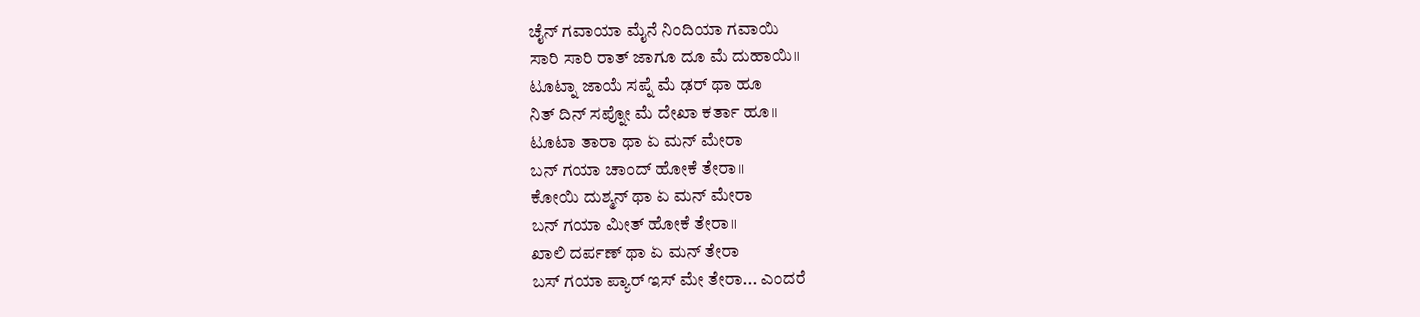ಚೈನ್ ಗವಾಯಾ ಮೈನೆ ನಿಂದಿಯಾ ಗವಾಯಿ
ಸಾರಿ ಸಾರಿ ರಾತ್ ಜಾಗೂ ದೂ ಮೆ ದುಹಾಯಿ॥
ಟೂಟ್ನಾ ಜಾಯೆ ಸಪ್ನೆ ಮೆ ಢರ್ ಥಾ ಹೂ
ನಿತ್ ದಿನ್ ಸಪ್ನೋ ಮೆ ದೇಖಾ ಕರ್ತಾ ಹೂ॥
ಟೂಟಾ ತಾರಾ ಥಾ ಏ ಮನ್ ಮೇರಾ
ಬನ್ ಗಯಾ ಚಾಂದ್ ಹೋಕೆ ತೇರಾ॥
ಕೋಯಿ ದುಶ್ಮನ್ ಥಾ ಏ ಮನ್ ಮೇರಾ
ಬನ್ ಗಯಾ ಮೀತ್ ಹೋಕೆ ತೇರಾ॥
ಖಾಲಿ ದರ್ಪಣ್ ಥಾ ಏ ಮನ್ ತೇರಾ
ಬಸ್ ಗಯಾ ಪ್ಯಾರ್ ಇಸ್ ಮೇ ತೇರಾ... ಎಂದರೆ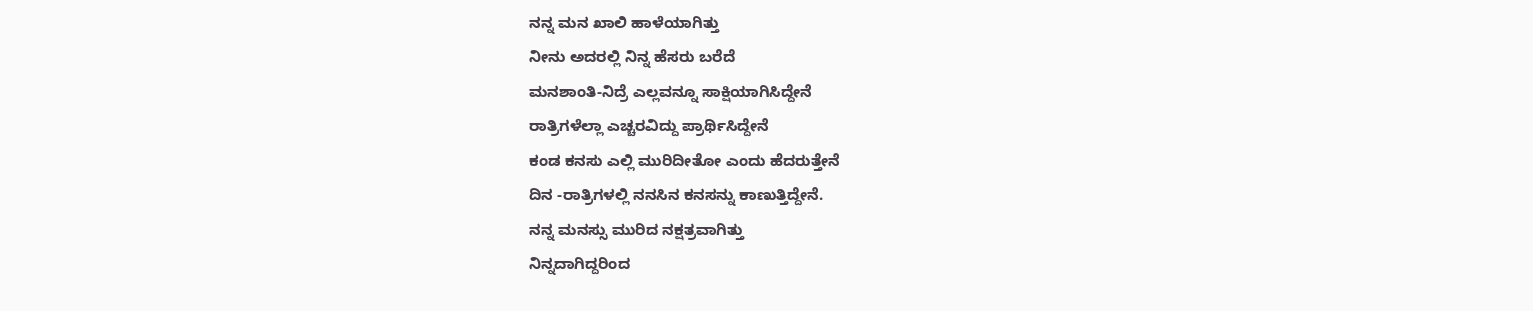ನನ್ನ ಮನ ಖಾಲಿ ಹಾಳೆಯಾಗಿತ್ತು
ನೀನು ಅದರಲ್ಲಿ ನಿನ್ನ ಹೆಸರು ಬರೆದೆ
ಮನಶಾಂತಿ-ನಿದ್ರೆ ಎಲ್ಲವನ್ನೂ ಸಾಕ್ಷಿಯಾಗಿಸಿದ್ದೇನೆ
ರಾತ್ರಿಗಳೆಲ್ಲಾ ಎಚ್ಚರವಿದ್ದು ಪ್ರಾರ್ಥಿಸಿದ್ದೇನೆ
ಕಂಡ ಕನಸು ಎಲ್ಲಿ ಮುರಿದೀತೋ ಎಂದು ಹೆದರುತ್ತೇನೆ
ದಿನ -ರಾತ್ರಿಗಳಲ್ಲಿ ನನಸಿನ ಕನಸನ್ನು ಕಾಣುತ್ತಿದ್ದೇನೆ.
ನನ್ನ ಮನಸ್ಸು ಮುರಿದ ನಕ್ಷತ್ರವಾಗಿತ್ತು
ನಿನ್ನದಾಗಿದ್ದರಿಂದ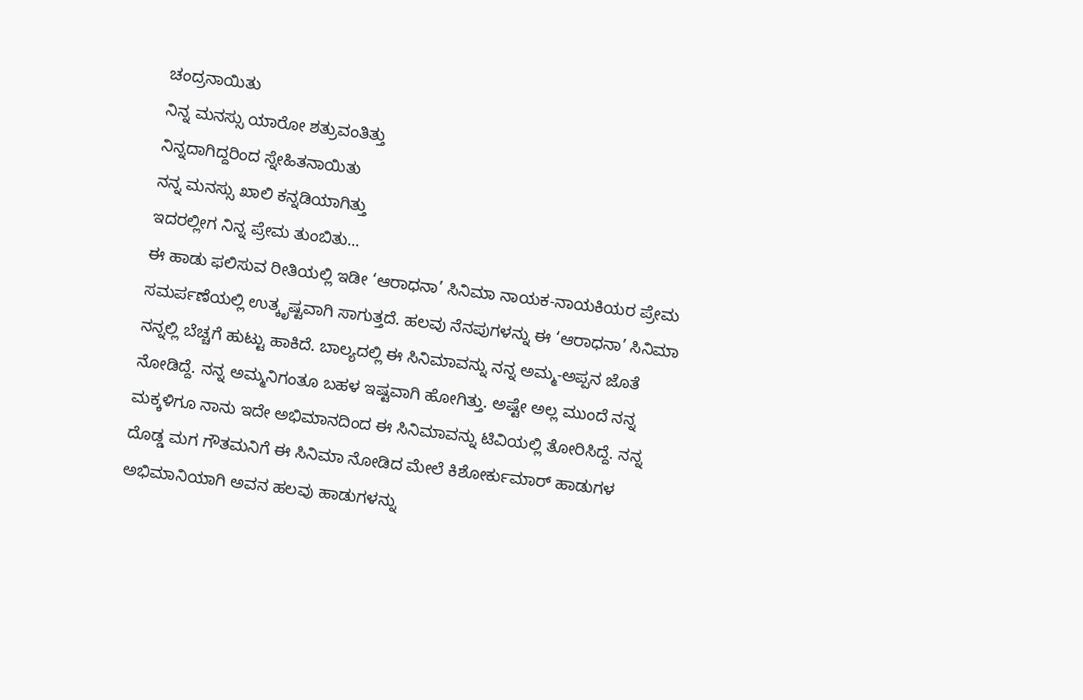ಚಂದ್ರನಾಯಿತು
ನಿನ್ನ ಮನಸ್ಸು ಯಾರೋ ಶತ್ರುವಂತಿತ್ತು
ನಿನ್ನದಾಗಿದ್ದರಿಂದ ಸ್ನೇಹಿತನಾಯಿತು
ನನ್ನ ಮನಸ್ಸು ಖಾಲಿ ಕನ್ನಡಿಯಾಗಿತ್ತು
ಇದರಲ್ಲೀಗ ನಿನ್ನ ಪ್ರೇಮ ತುಂಬಿತು...
ಈ ಹಾಡು ಫಲಿಸುವ ರೀತಿಯಲ್ಲಿ ಇಡೀ ‘ಆರಾಧನಾ’ ಸಿನಿಮಾ ನಾಯಕ-ನಾಯಕಿಯರ ಪ್ರೇಮ ಸಮರ್ಪಣೆಯಲ್ಲಿ ಉತ್ಕೃಷ್ಟವಾಗಿ ಸಾಗುತ್ತದೆ. ಹಲವು ನೆನಪುಗಳನ್ನು ಈ ‘ಆರಾಧನಾ’ ಸಿನಿಮಾ ನನ್ನಲ್ಲಿ ಬೆಚ್ಚಗೆ ಹುಟ್ಟು ಹಾಕಿದೆ. ಬಾಲ್ಯದಲ್ಲಿ ಈ ಸಿನಿಮಾವನ್ನು ನನ್ನ ಅಮ್ಮ-ಅಪ್ಪನ ಜೊತೆ ನೋಡಿದ್ದೆ. ನನ್ನ ಅಮ್ಮನಿಗಂತೂ ಬಹಳ ಇಷ್ಟವಾಗಿ ಹೋಗಿತ್ತು. ಅಷ್ಟೇ ಅಲ್ಲ ಮುಂದೆ ನನ್ನ ಮಕ್ಕಳಿಗೂ ನಾನು ಇದೇ ಅಭಿಮಾನದಿಂದ ಈ ಸಿನಿಮಾವನ್ನು ಟಿವಿಯಲ್ಲಿ ತೋರಿಸಿದ್ದೆ. ನನ್ನ ದೊಡ್ಡ ಮಗ ಗೌತಮನಿಗೆ ಈ ಸಿನಿಮಾ ನೋಡಿದ ಮೇಲೆ ಕಿಶೋರ್ಕುಮಾರ್ ಹಾಡುಗಳ ಅಭಿಮಾನಿಯಾಗಿ ಅವನ ಹಲವು ಹಾಡುಗಳನ್ನು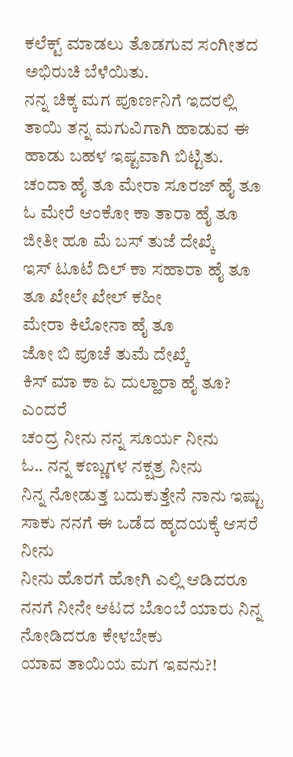ಕಲೆಕ್ಟ್ ಮಾಡಲು ತೊಡಗುವ ಸಂಗೀತದ ಅಭಿರುಚಿ ಬೆಳೆಯಿತು.
ನನ್ನ ಚಿಕ್ಕ ಮಗ ಪೂರ್ಣನಿಗೆ ಇದರಲ್ಲಿ ತಾಯಿ ತನ್ನ ಮಗುವಿಗಾಗಿ ಹಾಡುವ ಈ ಹಾಡು ಬಹಳ ಇಷ್ಟವಾಗಿ ಬಿಟ್ಟಿತು.
ಚಂದಾ ಹೈ ತೂ ಮೇರಾ ಸೂರಜ್ ಹೈ ತೂ
ಓ ಮೇರೆ ಆಂಕೋ ಕಾ ತಾರಾ ಹೈ ತೂ
ಜೀತೀ ಹೂ ಮೆ ಬಸ್ ತುಜೆ ದೇಖ್ಕೆ
ಇಸ್ ಟೂಟೆ ದಿಲ್ ಕಾ ಸಹಾರಾ ಹೈ ತೂ
ತೂ ಖೇಲೇ ಖೇಲ್ ಕಹೀ
ಮೇರಾ ಕಿಲೋನಾ ಹೈ ತೂ
ಜೋ ಬಿ ಪೂಚೆ ತುಮೆ ದೇಖ್ಕೆ
ಕಿಸ್ ಮಾ ಕಾ ಏ ದುಲ್ಹಾರಾ ಹೈ ತೂ? ಎಂದರೆ
ಚಂದ್ರ ನೀನು ನನ್ನ ಸೂರ್ಯ ನೀನು
ಓ.. ನನ್ನ ಕಣ್ಣುಗಳ ನಕ್ಷತ್ರ ನೀನು
ನಿನ್ನ ನೋಡುತ್ತ ಬದುಕುತ್ತೇನೆ ನಾನು ಇಷ್ಟು ಸಾಕು ನನಗೆ ಈ ಒಡೆದ ಹೃದಯಕ್ಕೆ ಆಸರೆ ನೀನು
ನೀನು ಹೊರಗೆ ಹೋಗಿ ಎಲ್ಲಿ ಆಡಿದರೂ
ನನಗೆ ನೀನೇ ಆಟದ ಬೊಂಬೆ ಯಾರು ನಿನ್ನ ನೋಡಿದರೂ ಕೇಳಬೇಕು
ಯಾವ ತಾಯಿಯ ಮಗ ಇವನು?!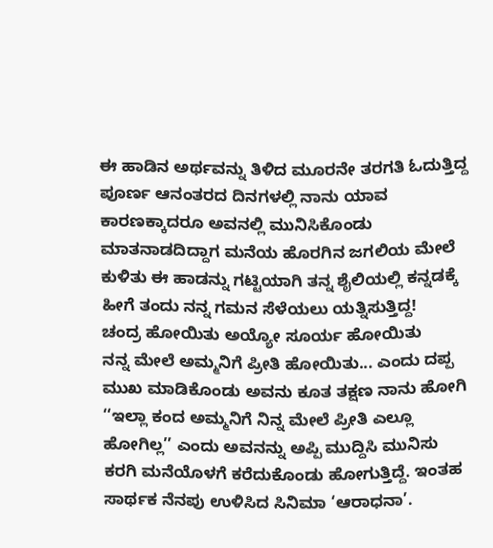ಈ ಹಾಡಿನ ಅರ್ಥವನ್ನು ತಿಳಿದ ಮೂರನೇ ತರಗತಿ ಓದುತ್ತಿದ್ದ ಪೂರ್ಣ ಆನಂತರದ ದಿನಗಳಲ್ಲಿ ನಾನು ಯಾವ ಕಾರಣಕ್ಕಾದರೂ ಅವನಲ್ಲಿ ಮುನಿಸಿಕೊಂಡು ಮಾತನಾಡದಿದ್ದಾಗ ಮನೆಯ ಹೊರಗಿನ ಜಗಲಿಯ ಮೇಲೆ ಕುಳಿತು ಈ ಹಾಡನ್ನು ಗಟ್ಟಿಯಾಗಿ ತನ್ನ ಶೈಲಿಯಲ್ಲಿ ಕನ್ನಡಕ್ಕೆ ಹೀಗೆ ತಂದು ನನ್ನ ಗಮನ ಸೆಳೆಯಲು ಯತ್ನಿಸುತ್ತಿದ್ದ!
ಚಂದ್ರ ಹೋಯಿತು ಅಯ್ಯೋ ಸೂರ್ಯ ಹೋಯಿತು
ನನ್ನ ಮೇಲೆ ಅಮ್ಮನಿಗೆ ಪ್ರೀತಿ ಹೋಯಿತು... ಎಂದು ದಪ್ಪ ಮುಖ ಮಾಡಿಕೊಂಡು ಅವನು ಕೂತ ತಕ್ಷಣ ನಾನು ಹೋಗಿ ‘‘ಇಲ್ಲಾ ಕಂದ ಅಮ್ಮನಿಗೆ ನಿನ್ನ ಮೇಲೆ ಪ್ರೀತಿ ಎಲ್ಲೂ ಹೋಗಿಲ್ಲ’’ ಎಂದು ಅವನನ್ನು ಅಪ್ಪಿ ಮುದ್ದಿಸಿ ಮುನಿಸು ಕರಗಿ ಮನೆಯೊಳಗೆ ಕರೆದುಕೊಂಡು ಹೋಗುತ್ತಿದ್ದೆ. ಇಂತಹ ಸಾರ್ಥಕ ನೆನಪು ಉಳಿಸಿದ ಸಿನಿಮಾ ‘ಆರಾಧನಾ’.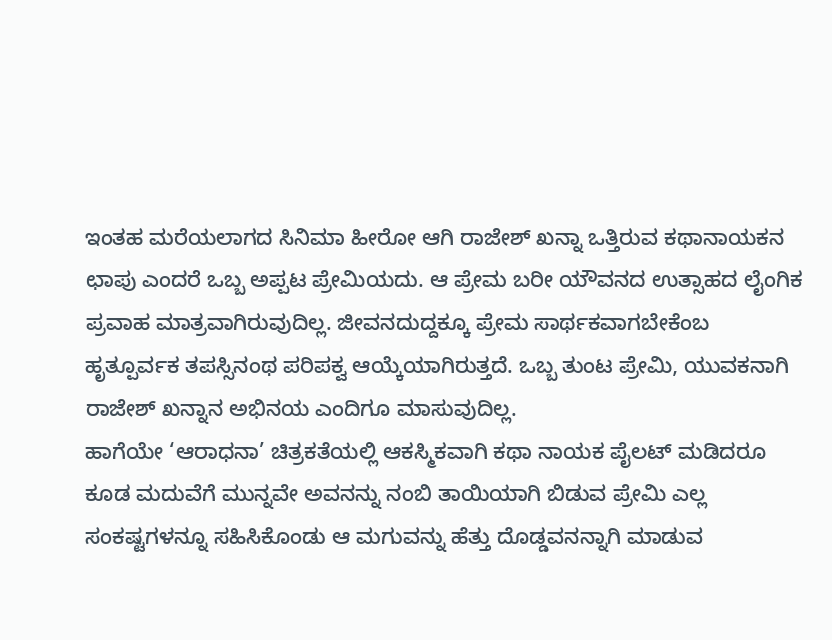ಇಂತಹ ಮರೆಯಲಾಗದ ಸಿನಿಮಾ ಹೀರೋ ಆಗಿ ರಾಜೇಶ್ ಖನ್ನಾ ಒತ್ತಿರುವ ಕಥಾನಾಯಕನ ಛಾಪು ಎಂದರೆ ಒಬ್ಬ ಅಪ್ಪಟ ಪ್ರೇಮಿಯದು. ಆ ಪ್ರೇಮ ಬರೀ ಯೌವನದ ಉತ್ಸಾಹದ ಲೈಂಗಿಕ ಪ್ರವಾಹ ಮಾತ್ರವಾಗಿರುವುದಿಲ್ಲ. ಜೀವನದುದ್ದಕ್ಕೂ ಪ್ರೇಮ ಸಾರ್ಥಕವಾಗಬೇಕೆಂಬ ಹೃತ್ಪೂರ್ವಕ ತಪಸ್ಸಿನಂಥ ಪರಿಪಕ್ವ ಆಯ್ಕೆಯಾಗಿರುತ್ತದೆ. ಒಬ್ಬ ತುಂಟ ಪ್ರೇಮಿ, ಯುವಕನಾಗಿ ರಾಜೇಶ್ ಖನ್ನಾನ ಅಭಿನಯ ಎಂದಿಗೂ ಮಾಸುವುದಿಲ್ಲ.
ಹಾಗೆಯೇ ‘ಆರಾಧನಾ’ ಚಿತ್ರಕತೆಯಲ್ಲಿ ಆಕಸ್ಮಿಕವಾಗಿ ಕಥಾ ನಾಯಕ ಪೈಲಟ್ ಮಡಿದರೂ ಕೂಡ ಮದುವೆಗೆ ಮುನ್ನವೇ ಅವನನ್ನು ನಂಬಿ ತಾಯಿಯಾಗಿ ಬಿಡುವ ಪ್ರೇಮಿ ಎಲ್ಲ ಸಂಕಷ್ಟಗಳನ್ನೂ ಸಹಿಸಿಕೊಂಡು ಆ ಮಗುವನ್ನು ಹೆತ್ತು ದೊಡ್ಡವನನ್ನಾಗಿ ಮಾಡುವ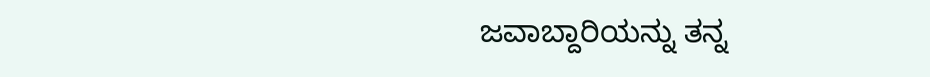ಜವಾಬ್ದಾರಿಯನ್ನು ತನ್ನ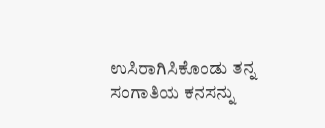ಉಸಿರಾಗಿಸಿಕೊಂಡು ತನ್ನ ಸಂಗಾತಿಯ ಕನಸನ್ನು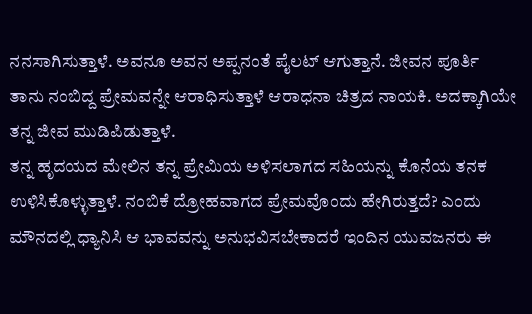ನನಸಾಗಿಸುತ್ತಾಳೆ. ಅವನೂ ಅವನ ಅಪ್ಪನಂತೆ ಪೈಲಟ್ ಆಗುತ್ತಾನೆ. ಜೀವನ ಪೂರ್ತಿ ತಾನು ನಂಬಿದ್ದ ಪ್ರೇಮವನ್ನೇ ಆರಾಧಿಸುತ್ತಾಳೆ ಆರಾಧನಾ ಚಿತ್ರದ ನಾಯಕಿ. ಅದಕ್ಕಾಗಿಯೇ ತನ್ನ ಜೀವ ಮುಡಿಪಿಡುತ್ತಾಳೆ.
ತನ್ನ ಹೃದಯದ ಮೇಲಿನ ತನ್ನ ಪ್ರೇಮಿಯ ಅಳಿಸಲಾಗದ ಸಹಿಯನ್ನು ಕೊನೆಯ ತನಕ ಉಳಿಸಿಕೊಳ್ಳುತ್ತಾಳೆ. ನಂಬಿಕೆ ದ್ರೋಹವಾಗದ ಪ್ರೇಮವೊಂದು ಹೇಗಿರುತ್ತದೆ? ಎಂದು ಮೌನದಲ್ಲಿ ಧ್ಯಾನಿಸಿ ಆ ಭಾವವನ್ನು ಅನುಭವಿಸಬೇಕಾದರೆ ಇಂದಿನ ಯುವಜನರು ಈ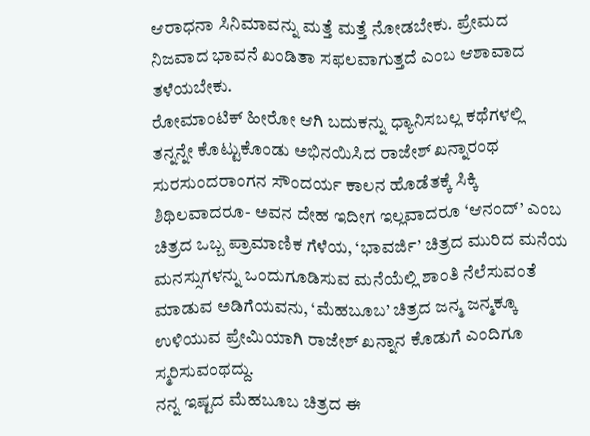ಆರಾಧನಾ ಸಿನಿಮಾವನ್ನು ಮತ್ತೆ ಮತ್ತೆ ನೋಡಬೇಕು. ಪ್ರೇಮದ ನಿಜವಾದ ಭಾವನೆ ಖಂಡಿತಾ ಸಫಲವಾಗುತ್ತದೆ ಎಂಬ ಆಶಾವಾದ ತಳೆಯಬೇಕು.
ರೋಮಾಂಟಿಕ್ ಹೀರೋ ಆಗಿ ಬದುಕನ್ನು ಧ್ಯಾನಿಸಬಲ್ಲ ಕಥೆಗಳಲ್ಲಿ ತನ್ನನ್ನೇ ಕೊಟ್ಟುಕೊಂಡು ಅಭಿನಯಿಸಿದ ರಾಜೇಶ್ ಖನ್ನಾರಂಥ ಸುರಸುಂದರಾಂಗನ ಸೌಂದರ್ಯ ಕಾಲನ ಹೊಡೆತಕ್ಕೆ ಸಿಕ್ಕಿ ಶಿಥಿಲವಾದರೂ- ಅವನ ದೇಹ ಇದೀಗ ಇಲ್ಲವಾದರೂ ‘ಆನಂದ್’ ಎಂಬ ಚಿತ್ರದ ಒಬ್ಬ ಪ್ರಾಮಾಣಿಕ ಗೆಳೆಯ, ‘ಭಾವರ್ಜಿ’ ಚಿತ್ರದ ಮುರಿದ ಮನೆಯ ಮನಸ್ಸುಗಳನ್ನು ಒಂದುಗೂಡಿಸುವ ಮನೆಯೆಲ್ಲಿ ಶಾಂತಿ ನೆಲೆಸುವಂತೆ ಮಾಡುವ ಅಡಿಗೆಯವನು, ‘ಮೆಹಬೂಬ’ ಚಿತ್ರದ ಜನ್ಮ ಜನ್ಮಕ್ಕೂ ಉಳಿಯುವ ಪ್ರೇಮಿಯಾಗಿ ರಾಜೇಶ್ ಖನ್ನಾನ ಕೊಡುಗೆ ಎಂದಿಗೂ ಸ್ಮರಿಸುವಂಥದ್ದು.
ನನ್ನ ಇಷ್ಟದ ಮೆಹಬೂಬ ಚಿತ್ರದ ಈ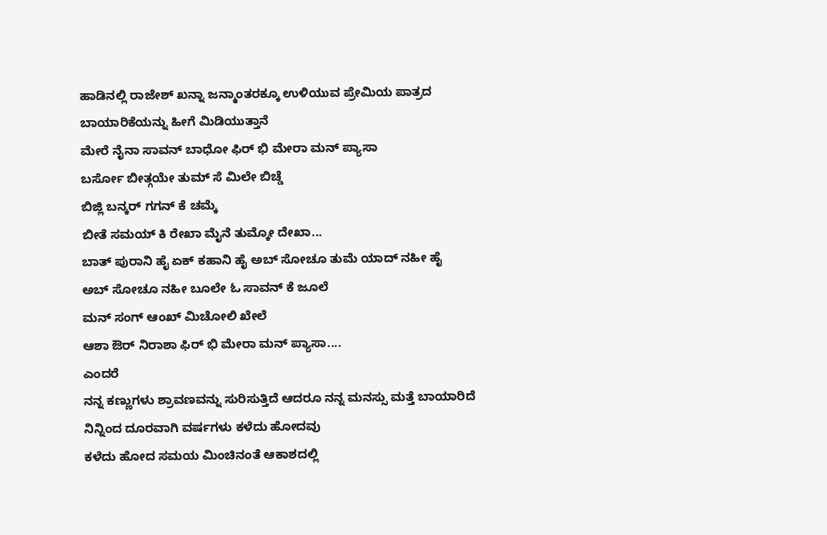ಹಾಡಿನಲ್ಲಿ ರಾಜೇಶ್ ಖನ್ನಾ ಜನ್ಮಾಂತರಕ್ಕೂ ಉಳಿಯುವ ಪ್ರೇಮಿಯ ಪಾತ್ರದ ಬಾಯಾರಿಕೆಯನ್ನು ಹೀಗೆ ಮಿಡಿಯುತ್ತಾನೆ
ಮೇರೆ ನೈನಾ ಸಾವನ್ ಬಾಧೋ ಫಿರ್ ಭಿ ಮೇರಾ ಮನ್ ಪ್ಯಾಸಾ
ಬರ್ಸೋ ಬೀತ್ಗಯೇ ತುಮ್ ಸೆ ಮಿಲೇ ಬಿಚ್ಡೆ
ಬಿಜ್ಲಿ ಬನ್ಕರ್ ಗಗನ್ ಕೆ ಚಮ್ಕೆ
ಬೀತೆ ಸಮಯ್ ಕಿ ರೇಖಾ ಮೈನೆ ತುಮ್ಕೋ ದೇಖಾ...
ಬಾತ್ ಪುರಾನಿ ಹೈ ಏಕ್ ಕಹಾನಿ ಹೈ ಅಬ್ ಸೋಚೂ ತುಮೆ ಯಾದ್ ನಹೀ ಹೈ
ಅಬ್ ಸೋಚೂ ನಹೀ ಬೂಲೇ ಓ ಸಾವನ್ ಕೆ ಜೂಲೆ
ಮನ್ ಸಂಗ್ ಆಂಖ್ ಮಿಚೋಲಿ ಖೇಲೆ
ಆಶಾ ಔರ್ ನಿರಾಶಾ ಫಿರ್ ಭಿ ಮೇರಾ ಮನ್ ಪ್ಯಾಸಾ....
ಎಂದರೆ
ನನ್ನ ಕಣ್ಣುಗಳು ಶ್ರಾವಣವನ್ನು ಸುರಿಸುತ್ತಿದೆ ಆದರೂ ನನ್ನ ಮನಸ್ಸು ಮತ್ತೆ ಬಾಯಾರಿದೆ
ನಿನ್ನಿಂದ ದೂರವಾಗಿ ವರ್ಷಗಳು ಕಳೆದು ಹೋದವು
ಕಳೆದು ಹೋದ ಸಮಯ ಮಿಂಚಿನಂತೆ ಆಕಾಶದಲ್ಲಿ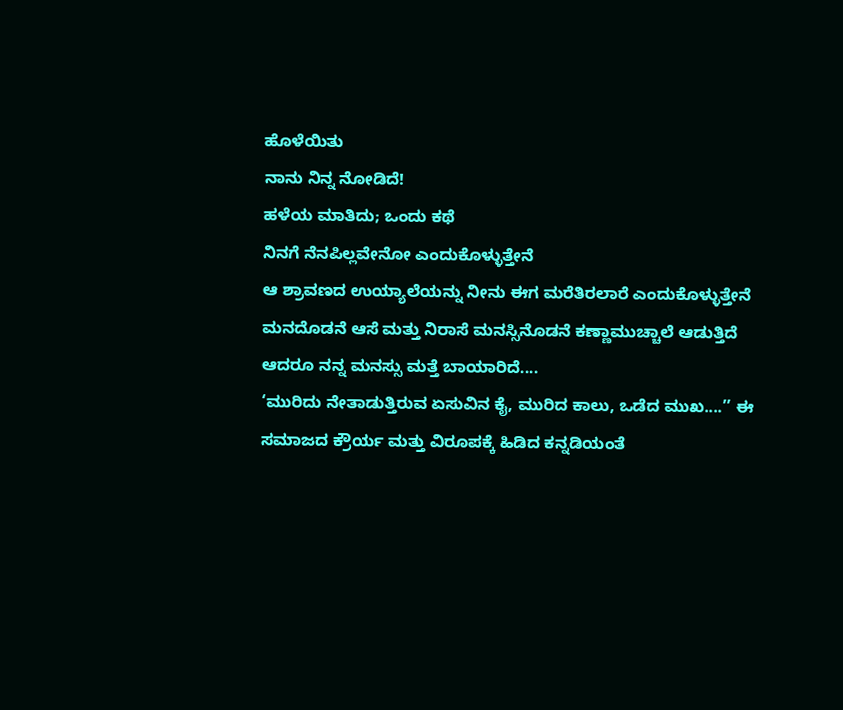ಹೊಳೆಯಿತು
ನಾನು ನಿನ್ನ ನೋಡಿದೆ!
ಹಳೆಯ ಮಾತಿದು; ಒಂದು ಕಥೆ
ನಿನಗೆ ನೆನಪಿಲ್ಲವೇನೋ ಎಂದುಕೊಳ್ಳುತ್ತೇನೆ
ಆ ಶ್ರಾವಣದ ಉಯ್ಯಾಲೆಯನ್ನು ನೀನು ಈಗ ಮರೆತಿರಲಾರೆ ಎಂದುಕೊಳ್ಳುತ್ತೇನೆ
ಮನದೊಡನೆ ಆಸೆ ಮತ್ತು ನಿರಾಸೆ ಮನಸ್ಸಿನೊಡನೆ ಕಣ್ಣಾಮುಚ್ಚಾಲೆ ಆಡುತ್ತಿದೆ
ಆದರೂ ನನ್ನ ಮನಸ್ಸು ಮತ್ತೆ ಬಾಯಾರಿದೆ....
‘ಮುರಿದು ನೇತಾಡುತ್ತಿರುವ ಏಸುವಿನ ಕೈ, ಮುರಿದ ಕಾಲು, ಒಡೆದ ಮುಖ....’’ ಈ ಸಮಾಜದ ಕ್ರೌರ್ಯ ಮತ್ತು ವಿರೂಪಕ್ಕೆ ಹಿಡಿದ ಕನ್ನಡಿಯಂತೆ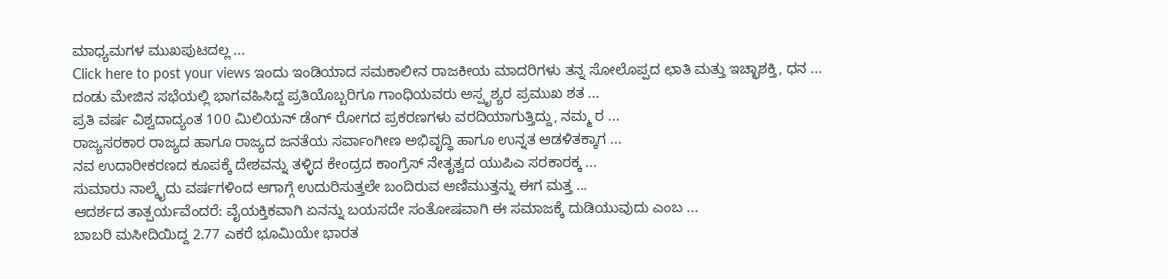ಮಾಧ್ಯಮಗಳ ಮುಖಪುಟದಲ್ಲ ...
Click here to post your views ಇಂದು ಇಂಡಿಯಾದ ಸಮಕಾಲೀನ ರಾಜಕೀಯ ಮಾದರಿಗಳು ತನ್ನ ಸೋಲೊಪ್ಪದ ಛಾತಿ ಮತ್ತು ಇಚ್ಛಾಶಕ್ತಿ, ಧನ ...
ದಂಡು ಮೇಜಿನ ಸಭೆಯಲ್ಲಿ ಭಾಗವಹಿಸಿದ್ದ ಪ್ರತಿಯೊಬ್ಬರಿಗೂ ಗಾಂಧಿಯವರು ಅಸ್ಪೃಶ್ಯರ ಪ್ರಮುಖ ಶತ ...
ಪ್ರತಿ ವರ್ಷ ವಿಶ್ವದಾದ್ಯಂತ 100 ಮಿಲಿಯನ್ ಡೆಂಗ್ ರೋಗದ ಪ್ರಕರಣಗಳು ವರದಿಯಾಗುತ್ತಿದ್ದು, ನಮ್ಮ ರ ...
ರಾಜ್ಯಸರಕಾರ ರಾಜ್ಯದ ಹಾಗೂ ರಾಜ್ಯದ ಜನತೆಯ ಸರ್ವಾಂಗೀಣ ಅಭಿವೃದ್ಧಿ ಹಾಗೂ ಉನ್ನತ ಆಡಳಿತಕ್ಕಾಗ ...
ನವ ಉದಾರೀಕರಣದ ಕೂಪಕ್ಕೆ ದೇಶವನ್ನು ತಳ್ಳಿದ ಕೇಂದ್ರದ ಕಾಂಗ್ರೆಸ್ ನೇತೃತ್ವದ ಯುಪಿಎ ಸರಕಾರಕ್ಕ ...
ಸುಮಾರು ನಾಲ್ಕೈದು ವರ್ಷಗಳಿಂದ ಆಗಾಗ್ಗೆ ಉದುರಿಸುತ್ತಲೇ ಬಂದಿರುವ ಅಣಿಮುತ್ತನ್ನು ಈಗ ಮತ್ತ ...
ಆದರ್ಶದ ತಾತ್ಪರ್ಯವೆಂದರೆ: ವೈಯಕ್ತಿಕವಾಗಿ ಏನನ್ನು ಬಯಸದೇ ಸಂತೋಷವಾಗಿ ಈ ಸಮಾಜಕ್ಕೆ ದುಡಿಯುವುದು ಎಂಬ ...
ಬಾಬರಿ ಮಸೀದಿಯಿದ್ದ 2.77 ಎಕರೆ ಭೂಮಿಯೇ ಭಾರತ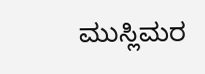ಮುಸ್ಲಿಮರ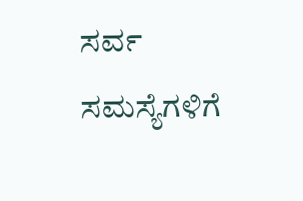ಸರ್ವ ಸಮಸ್ಯೆಗಳಿಗೆ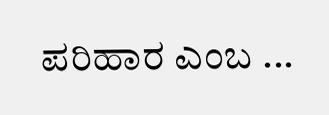ಪರಿಹಾರ ಎಂಬ ...